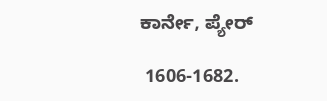ಕಾರ್ನೇ, ಪ್ಯೇರ್

 1606-1682.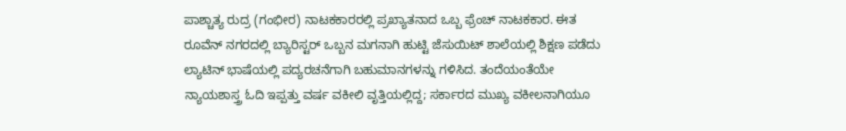ಪಾಶ್ಚಾತ್ಯ ರುದ್ರ (ಗಂಭೀರ) ನಾಟಕಕಾರರಲ್ಲಿ ಪ್ರಖ್ಯಾತನಾದ ಒಬ್ಬ ಫ್ರೆಂಚ್ ನಾಟಕಕಾರ. ಈತ ರೂವೆನ್ ನಗರದಲ್ಲಿ ಬ್ಯಾರಿಸ್ಟರ್ ಒಬ್ಬನ ಮಗನಾಗಿ ಹುಟ್ಟಿ ಜೆಸುಯಿಟ್ ಶಾಲೆಯಲ್ಲಿ ಶಿಕ್ಷಣ ಪಡೆದು ಲ್ಯಾಟಿನ್ ಭಾಷೆಯಲ್ಲಿ ಪದ್ಯರಚನೆಗಾಗಿ ಬಹುಮಾನಗಳನ್ನು ಗಳಿಸಿದ. ತಂದೆಯಂತೆಯೇ ನ್ಯಾಯಶಾಸ್ತ್ರ ಓದಿ ಇಪ್ಪತ್ತು ವರ್ಷ ವಕೀಲಿ ವೃತ್ತಿಯಲ್ಲಿದ್ದ; ಸರ್ಕಾರದ ಮುಖ್ಯ ವಕೀಲನಾಗಿಯೂ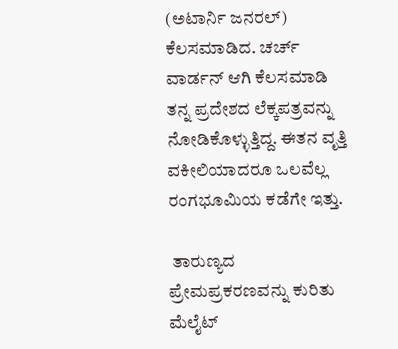(ಅಟಾರ್ನಿ ಜನರಲ್) ಕೆಲಸಮಾಡಿದ. ಚರ್ಚ್ ವಾರ್ಡನ್ ಆಗಿ ಕೆಲಸಮಾಡಿ ತನ್ನ ಪ್ರದೇಶದ ಲೆಕ್ಕಪತ್ರವನ್ನು ನೋಡಿಕೊಳ್ಳುತ್ತಿದ್ದ. ಈತನ ವೃತ್ತಿ ವಕೀಲಿಯಾದರೂ ಒಲವೆಲ್ಲ ರಂಗಭೂಮಿಯ ಕಡೆಗೇ ಇತ್ತು.

 ತಾರುಣ್ಯದ ಪ್ರೇಮಪ್ರಕರಣವನ್ನು ಕುರಿತು ಮೆಲೈಟ್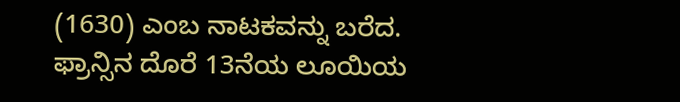(1630) ಎಂಬ ನಾಟಕವನ್ನು ಬರೆದ. ಫ್ರಾನ್ಸಿನ ದೊರೆ 13ನೆಯ ಲೂಯಿಯ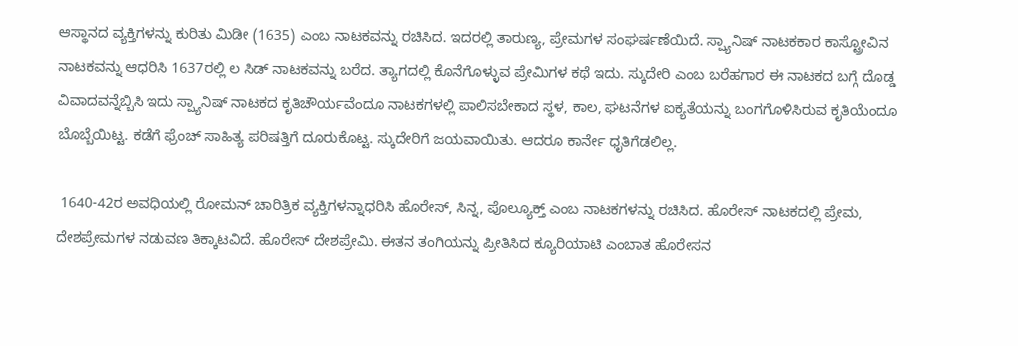ಆಸ್ಥಾನದ ವ್ಯಕ್ತಿಗಳನ್ನು ಕುರಿತು ಮಿಡೀ (1635) ಎಂಬ ನಾಟಕವನ್ನು ರಚಿಸಿದ. ಇದರಲ್ಲಿ ತಾರುಣ್ಯ, ಪ್ರೇಮಗಳ ಸಂಘರ್ಷಣೆಯಿದೆ. ಸ್ಪ್ಯಾನಿಷ್ ನಾಟಕಕಾರ ಕಾಸ್ಟ್ರೋವಿನ ನಾಟಕವನ್ನು ಆಧರಿಸಿ 1637ರಲ್ಲಿ ಲ ಸಿಡ್ ನಾಟಕವನ್ನು ಬರೆದ. ತ್ಯಾಗದಲ್ಲಿ ಕೊನೆಗೊಳ್ಳುವ ಪ್ರೇಮಿಗಳ ಕಥೆ ಇದು. ಸ್ಕುದೇರಿ ಎಂಬ ಬರೆಹಗಾರ ಈ ನಾಟಕದ ಬಗ್ಗೆ ದೊಡ್ಡ ವಿವಾದವನ್ನೆಬ್ಬಿಸಿ ಇದು ಸ್ಪ್ಯಾನಿಷ್ ನಾಟಕದ ಕೃತಿಚೌರ್ಯವೆಂದೂ ನಾಟಕಗಳಲ್ಲಿ ಪಾಲಿಸಬೇಕಾದ ಸ್ಥಳ, ಕಾಲ, ಘಟನೆಗಳ ಐಕ್ಯತೆಯನ್ನು ಬಂಗಗೊಳಿಸಿರುವ ಕೃತಿಯೆಂದೂ ಬೊಬ್ಬೆಯಿಟ್ಟ. ಕಡೆಗೆ ಫ್ರೆಂಚ್ ಸಾಹಿತ್ಯ ಪರಿಷತ್ತಿಗೆ ದೂರುಕೊಟ್ಟ. ಸ್ಕುದೇರಿಗೆ ಜಯವಾಯಿತು. ಆದರೂ ಕಾರ್ನೇ ಧೃತಿಗೆಡಲಿಲ್ಲ.

 1640-42ರ ಅವಧಿಯಲ್ಲಿ ರೋಮನ್ ಚಾರಿತ್ರಿಕ ವ್ಯಕ್ತಿಗಳನ್ನಾಧರಿಸಿ ಹೊರೇಸ್, ಸಿನ್ನ, ಪೊಲ್ಯೂಕ್ತ್ ಎಂಬ ನಾಟಕಗಳನ್ನು ರಚಿಸಿದ. ಹೊರೇಸ್ ನಾಟಕದಲ್ಲಿ ಪ್ರೇಮ, ದೇಶಪ್ರೇಮಗಳ ನಡುವಣ ತಿಕ್ಕಾಟವಿದೆ. ಹೊರೇಸ್ ದೇಶಪ್ರೇಮಿ. ಈತನ ತಂಗಿಯನ್ನು ಪ್ರೀತಿಸಿದ ಕ್ಯೂರಿಯಾಟಿ ಎಂಬಾತ ಹೊರೇಸನ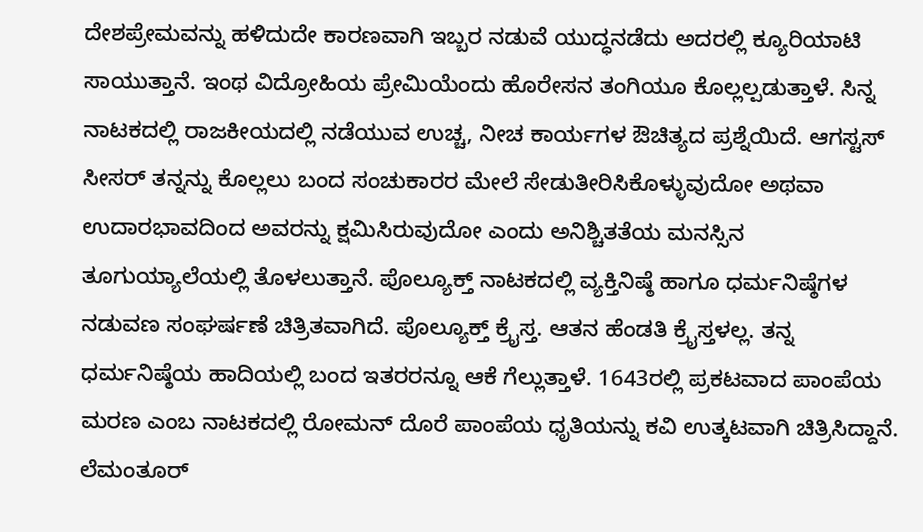ದೇಶಪ್ರೇಮವನ್ನು ಹಳಿದುದೇ ಕಾರಣವಾಗಿ ಇಬ್ಬರ ನಡುವೆ ಯುದ್ಧನಡೆದು ಅದರಲ್ಲಿ ಕ್ಯೂರಿಯಾಟಿ ಸಾಯುತ್ತಾನೆ. ಇಂಥ ವಿದ್ರೋಹಿಯ ಪ್ರೇಮಿಯೆಂದು ಹೊರೇಸನ ತಂಗಿಯೂ ಕೊಲ್ಲಲ್ಪಡುತ್ತಾಳೆ. ಸಿನ್ನ ನಾಟಕದಲ್ಲಿ ರಾಜಕೀಯದಲ್ಲಿ ನಡೆಯುವ ಉಚ್ಚ, ನೀಚ ಕಾರ್ಯಗಳ ಔಚಿತ್ಯದ ಪ್ರಶ್ನೆಯಿದೆ. ಆಗಸ್ಟಸ್ ಸೀಸರ್ ತನ್ನನ್ನು ಕೊಲ್ಲಲು ಬಂದ ಸಂಚುಕಾರರ ಮೇಲೆ ಸೇಡುತೀರಿಸಿಕೊಳ್ಳುವುದೋ ಅಥವಾ ಉದಾರಭಾವದಿಂದ ಅವರನ್ನು ಕ್ಷಮಿಸಿರುವುದೋ ಎಂದು ಅನಿಶ್ಚಿತತೆಯ ಮನಸ್ಸಿನ ತೂಗುಯ್ಯಾಲೆಯಲ್ಲಿ ತೊಳಲುತ್ತಾನೆ. ಪೊಲ್ಯೂಕ್ತ್ ನಾಟಕದಲ್ಲಿ ವ್ಯಕ್ತಿನಿಷ್ಠೆ ಹಾಗೂ ಧರ್ಮನಿಷ್ಠೆಗಳ ನಡುವಣ ಸಂಘರ್ಷಣೆ ಚಿತ್ರಿತವಾಗಿದೆ. ಪೊಲ್ಯೂಕ್ತ್ ಕ್ರೈಸ್ತ. ಆತನ ಹೆಂಡತಿ ಕ್ರೈಸ್ತಳಲ್ಲ. ತನ್ನ ಧರ್ಮನಿಷ್ಠೆಯ ಹಾದಿಯಲ್ಲಿ ಬಂದ ಇತರರನ್ನೂ ಆಕೆ ಗೆಲ್ಲುತ್ತಾಳೆ. 1643ರಲ್ಲಿ ಪ್ರಕಟವಾದ ಪಾಂಪೆಯ ಮರಣ ಎಂಬ ನಾಟಕದಲ್ಲಿ ರೋಮನ್ ದೊರೆ ಪಾಂಪೆಯ ಧೃತಿಯನ್ನು ಕವಿ ಉತ್ಕಟವಾಗಿ ಚಿತ್ರಿಸಿದ್ದಾನೆ. ಲೆಮಂತೂರ್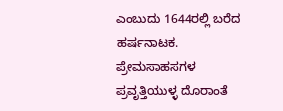ಎಂಬುದು 1644ರಲ್ಲಿ ಬರೆದ ಹರ್ಷನಾಟಕ. ಪ್ರೇಮಸಾಹಸಗಳ ಪ್ರವೃತ್ತಿಯುಳ್ಳ ದೊರಾಂತೆ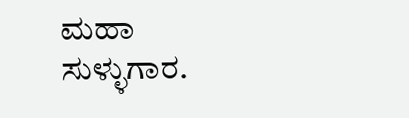ಮಹಾ ಸುಳ್ಳುಗಾರ.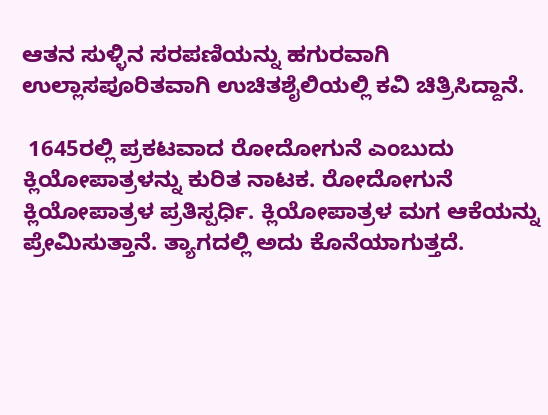ಆತನ ಸುಳ್ಳಿನ ಸರಪಣಿಯನ್ನು ಹಗುರವಾಗಿ ಉಲ್ಲಾಸಪೂರಿತವಾಗಿ ಉಚಿತಶೈಲಿಯಲ್ಲಿ ಕವಿ ಚಿತ್ರಿಸಿದ್ದಾನೆ.

 1645ರಲ್ಲಿ ಪ್ರಕಟವಾದ ರೋದೋಗುನೆ ಎಂಬುದು ಕ್ಲಿಯೋಪಾತ್ರಳನ್ನು ಕುರಿತ ನಾಟಕ. ರೋದೋಗುನೆ ಕ್ಲಿಯೋಪಾತ್ರಳ ಪ್ರತಿಸ್ಪರ್ಧಿ. ಕ್ಲಿಯೋಪಾತ್ರಳ ಮಗ ಆಕೆಯನ್ನು ಪ್ರೇಮಿಸುತ್ತಾನೆ. ತ್ಯಾಗದಲ್ಲಿ ಅದು ಕೊನೆಯಾಗುತ್ತದೆ.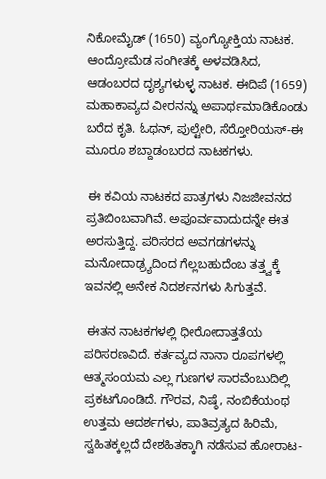ನಿಕೋಮೈಡ್ (1650) ವ್ಯಂಗ್ಯೋಕ್ತಿಯ ನಾಟಕ. ಆಂದ್ರೋಮೆಡ ಸಂಗೀತಕ್ಕೆ ಅಳವಡಿಸಿದ, ಆಡಂಬರದ ದೃಶ್ಯಗಳುಳ್ಳ ನಾಟಕ. ಈದಿಪೆ (1659) ಮಹಾಕಾವ್ಯದ ವೀರನನ್ನು ಅಪಾರ್ಥಮಾಡಿಕೊಂಡು ಬರೆದ ಕೃತಿ. ಓಥನ್, ಪುಲ್ಟೇರಿ, ಸೆರ್‍ತೋರಿಯಸ್-ಈ ಮೂರೂ ಶಬ್ದಾಡಂಬರದ ನಾಟಕಗಳು.

 ಈ ಕವಿಯ ನಾಟಕದ ಪಾತ್ರಗಳು ನಿಜಜೀವನದ ಪ್ರತಿಬಿಂಬವಾಗಿವೆ. ಅಪೂರ್ವವಾದುದನ್ನೇ ಈತ ಅರಸುತ್ತಿದ್ದ. ಪರಿಸರದ ಅವಗಡಗಳನ್ನು ಮನೋದಾಢ್ರ್ಯದಿಂದ ಗೆಲ್ಲಬಹುದೆಂಬ ತತ್ತ್ವಕ್ಕೆ ಇವನಲ್ಲಿ ಅನೇಕ ನಿದರ್ಶನಗಳು ಸಿಗುತ್ತವೆ.

 ಈತನ ನಾಟಕಗಳಲ್ಲಿ ಧೀರೋದಾತ್ತತೆಯ ಪರಿಸರಣವಿದೆ. ಕರ್ತವ್ಯದ ನಾನಾ ರೂಪಗಳಲ್ಲಿ ಆತ್ಮಸಂಯಮ ಎಲ್ಲ ಗುಣಗಳ ಸಾರವೆಂಬುದಿಲ್ಲಿ ಪ್ರಕಟಗೊಂಡಿದೆ. ಗೌರವ, ನಿಷ್ಠೆ, ನಂಬಿಕೆಯಂಥ ಉತ್ತಮ ಆದರ್ಶಗಳು, ಪಾತಿವ್ರತ್ಯದ ಹಿರಿಮೆ, ಸ್ವಹಿತಕ್ಕಲ್ಲದೆ ದೇಶಹಿತಕ್ಕಾಗಿ ನಡೆಸುವ ಹೋರಾಟ-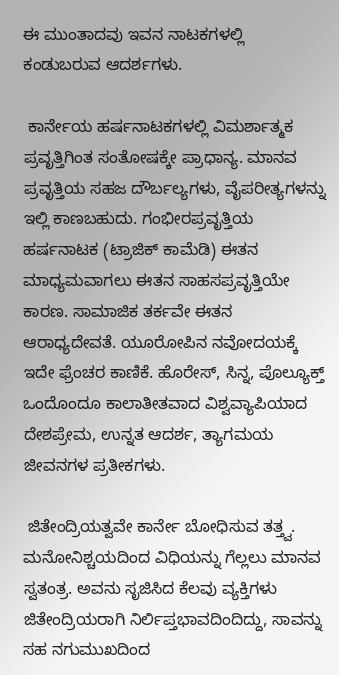ಈ ಮುಂತಾದವು ಇವನ ನಾಟಕಗಳಲ್ಲಿ ಕಂಡುಬರುವ ಆದರ್ಶಗಳು.

 ಕಾರ್ನೇಯ ಹರ್ಷನಾಟಕಗಳಲ್ಲಿ ವಿಮರ್ಶಾತ್ಮಕ ಪ್ರವೃತ್ತಿಗಿಂತ ಸಂತೋಷಕ್ಕೇ ಪ್ರಾಧಾನ್ಯ. ಮಾನವ ಪ್ರವೃತ್ತಿಯ ಸಹಜ ದೌರ್ಬಲ್ಯಗಳು, ವೈಪರೀತ್ಯಗಳನ್ನು ಇಲ್ಲಿ ಕಾಣಬಹುದು. ಗಂಭೀರಪ್ರವೃತ್ತಿಯ ಹರ್ಷನಾಟಕ (ಟ್ರಾಜಿಕ್ ಕಾಮೆಡಿ) ಈತನ ಮಾಧ್ಯಮವಾಗಲು ಈತನ ಸಾಹಸಪ್ರವೃತ್ತಿಯೇ ಕಾರಣ. ಸಾಮಾಜಿಕ ತರ್ಕವೇ ಈತನ ಆರಾಧ್ಯದೇವತೆ. ಯೂರೋಪಿನ ನವೋದಯಕ್ಕೆ ಇದೇ ಫ್ರೆಂಚರ ಕಾಣಿಕೆ. ಹೊರೇಸ್, ಸಿನ್ನ, ಪೊಲ್ಯೂಕ್ತ್ ಒಂದೊಂದೂ ಕಾಲಾತೀತವಾದ ವಿಶ್ವವ್ಯಾಪಿಯಾದ ದೇಶಪ್ರೇಮ, ಉನ್ನತ ಆದರ್ಶ, ತ್ಯಾಗಮಯ ಜೀವನಗಳ ಪ್ರತೀಕಗಳು.

 ಜಿತೇಂದ್ರಿಯತ್ವವೇ ಕಾರ್ನೇ ಬೋಧಿಸುವ ತತ್ತ್ವ. ಮನೋನಿಶ್ಚಯದಿಂದ ವಿಧಿಯನ್ನು ಗೆಲ್ಲಲು ಮಾನವ ಸ್ವತಂತ್ರ. ಅವನು ಸೃಜಿಸಿದ ಕೆಲವು ವ್ಯಕ್ತಿಗಳು ಜಿತೇಂದ್ರಿಯರಾಗಿ ನಿರ್ಲಿಪ್ತಭಾವದಿಂದಿದ್ದು, ಸಾವನ್ನು ಸಹ ನಗುಮುಖದಿಂದ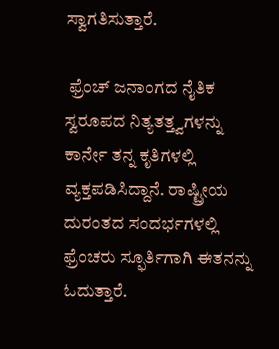ಸ್ವಾಗತಿಸುತ್ತಾರೆ.

 ಫ್ರೆಂಚ್ ಜನಾಂಗದ ನೈತಿಕ ಸ್ವರೂಪದ ನಿತ್ಯತತ್ತ್ವಗಳನ್ನು ಕಾರ್ನೇ ತನ್ನ ಕೃತಿಗಳಲ್ಲಿ ವ್ಯಕ್ತಪಡಿಸಿದ್ದಾನೆ. ರಾಷ್ಟ್ರೀಯ ದುರಂತದ ಸಂದರ್ಭಗಳಲ್ಲಿ ಫ್ರೆಂಚರು ಸ್ಫೂರ್ತಿಗಾಗಿ ಈತನನ್ನು ಓದುತ್ತಾರೆ.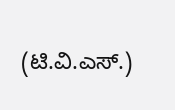(ಟಿ.ವಿ.ಎಸ್.)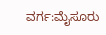ವರ್ಗ:ಮೈಸೂರು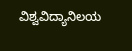ವಿಶ್ವವಿದ್ಯಾನಿಲಯ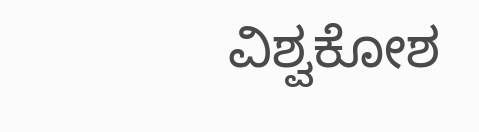ವಿಶ್ವಕೋಶ